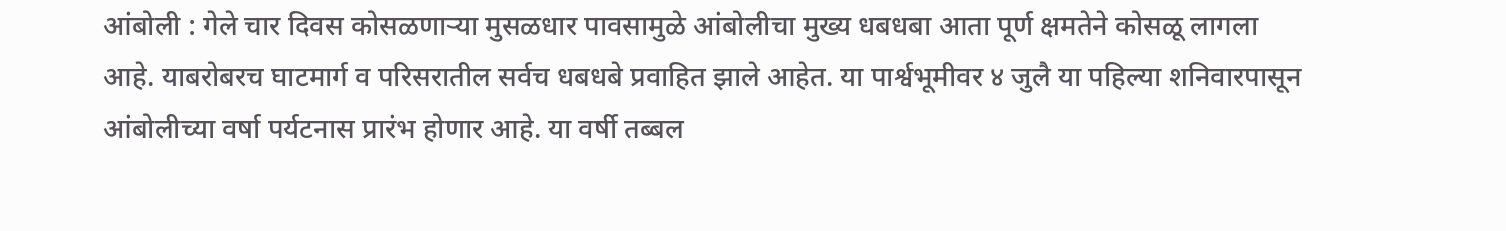आंबोली : गेले चार दिवस कोसळणाऱ्या मुसळधार पावसामुळे आंबोलीचा मुख्य धबधबा आता पूर्ण क्षमतेने कोसळू लागला आहे. याबरोबरच घाटमार्ग व परिसरातील सर्वच धबधबे प्रवाहित झाले आहेत. या पार्श्वभूमीवर ४ जुलै या पहिल्या शनिवारपासून आंबोलीच्या वर्षा पर्यटनास प्रारंभ होणार आहे. या वर्षी तब्बल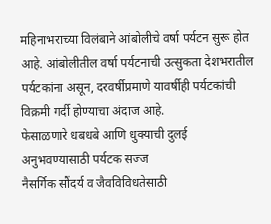महिनाभराच्या विलंबाने आंबोलीचे वर्षा पर्यटन सुरू होत आहे. आंबोलीतील वर्षा पर्यटनाची उत्सुकता देशभरातील पर्यटकांना असून, दरवर्षीप्रमाणे यावर्षीही पर्यटकांची विक्रमी गर्दी होण्याचा अंदाज आहे.
फेसाळणारे धबधबे आणि धुक्याची दुलई अनुभवण्यासाठी पर्यटक सज्ज
नैसर्गिक सौंदर्य व जैवविविधतेसाठी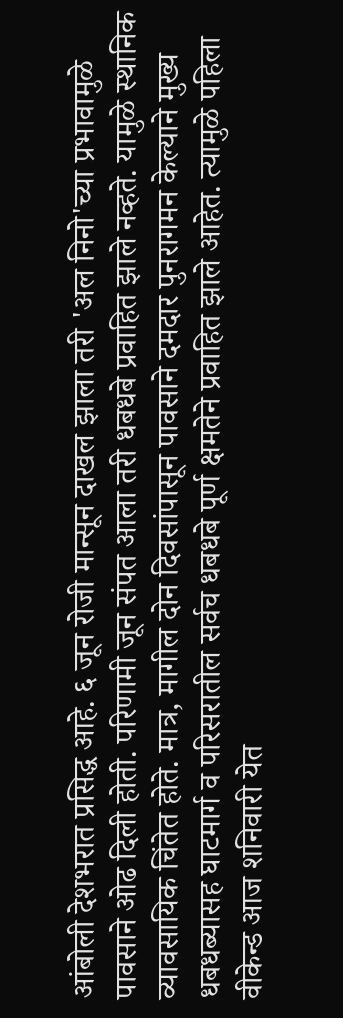आंबोली देशभरात प्रसिद्ध आहे. ६ जून रोजी मान्सून दाखल झाला तरी 'अल निनो'च्या प्रभावामुळे पावसाने ओढ दिली होती. परिणामी जून संपत आला तरी धबधबे प्रवाहित झाले नव्हते. यामुळे स्थानिक व्यावसायिक चिंतेत होते. मात्र, मागील दोन दिवसांपासून पावसाने दमदार पुनरागमन केल्याने मुख्य धबधब्यासह घाटमार्ग व परिसरातील सर्वच धबधबे पूर्ण क्षमतेने प्रवाहित झाले आहेत. त्यामुळे पहिला वीकेन्ड आज शनिवारी येत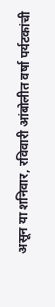असून या शनिवार, रविवारी आंबोलीत वर्षा पर्यटकांची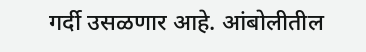गर्दी उसळणार आहे. आंबोलीतील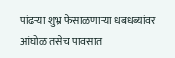पांढऱ्या शुभ्र फेसाळणाऱ्या धबधब्यांवर आंघोळ तसेच पावसात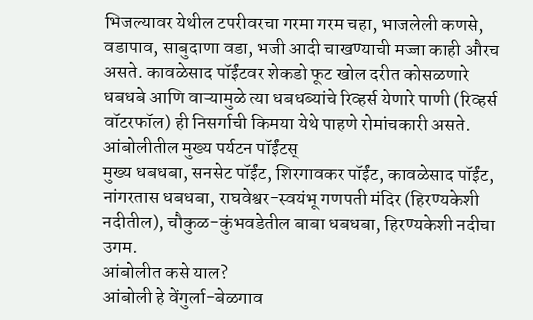भिजल्यावर येथील टपरीवरचा गरमा गरम चहा, भाजलेली कणसे, वडापाव, साबुदाणा वडा, भजी आदी चाखण्याची मज्जा काही औरच असते. कावळेसाद पॉईंटवर शेकडो फूट खोल दरीत कोसळणारे धबधबे आणि वाऱ्यामुळे त्या धबधब्यांचे रिव्हर्स येणारे पाणी (रिव्हर्स वॉटरफॉल) ही निसर्गाची किमया येथे पाहणे रोमांचकारी असते.
आंबोलीतील मुख्य पर्यटन पॉईंटस्
मुख्य धबधबा, सनसेट पॉईंट, शिरगावकर पॉईंट, कावळेसाद पॉईंट, नांगरतास धबधबा, राघवेश्वर-स्वयंभू गणपती मंदिर (हिरण्यकेशी नदीतील), चौकुळ-कुंभवडेतील बाबा धबधबा, हिरण्यकेशी नदीचा उगम.
आंबोलीत कसे याल?
आंबोली हे वेंगुर्ला-बेळगाव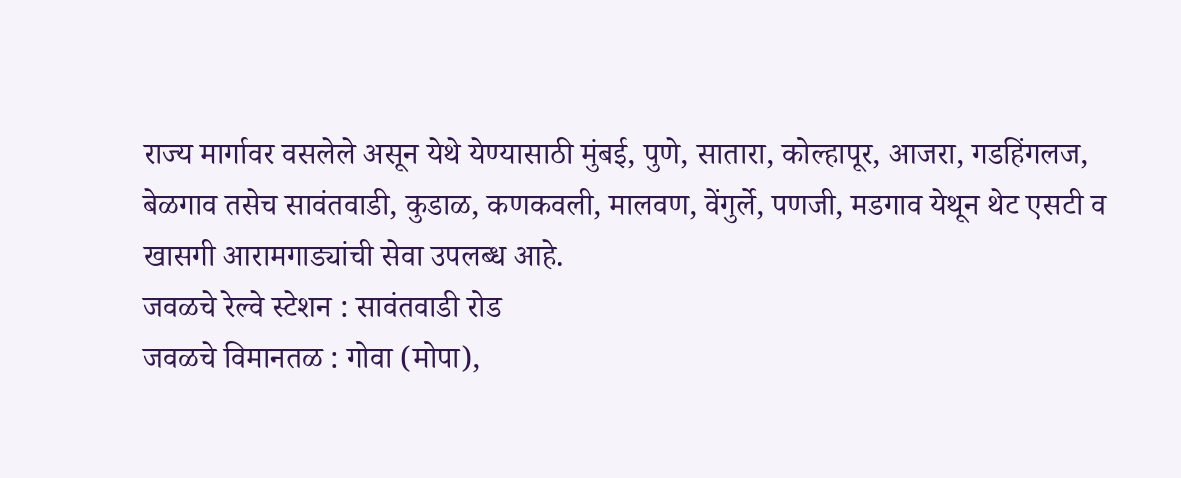राज्य मार्गावर वसलेले असून येथे येण्यासाठी मुंबई, पुणे, सातारा, कोल्हापूर, आजरा, गडहिंगलज, बेळगाव तसेच सावंतवाडी, कुडाळ, कणकवली, मालवण, वेंगुर्ले, पणजी, मडगाव येथून थेट एसटी व खासगी आरामगाड्यांची सेवा उपलब्ध आहे.
जवळचे रेल्वे स्टेशन : सावंतवाडी रोड
जवळचे विमानतळ : गोवा (मोपा),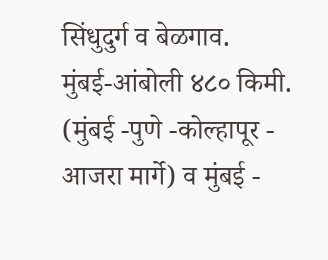सिंधुदुर्ग व बेळगाव.
मुंबई-आंबोली ४८० किमी. (मुंबई -पुणे -कोल्हापूर - आजरा मार्गे) व मुंबई -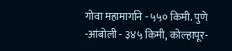गोवा महामार्गाने - ५५० किमी. पुणे -आंबोली - ३४५ किमी, कोल्हापूर-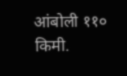आंबोली ११० किमी.